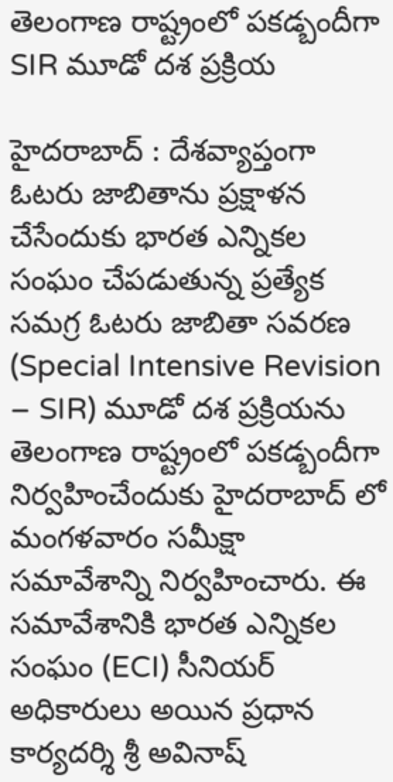తెలంగాణ రాష్ట్రంలో పకడ్బందీగా SIR మూడో దశ ప్రక్రియ

హైదరాబాద్ : దేశవ్యాప్తంగా ఓటరు జాబితాను ప్రక్షాళన చేసేందుకు భారత ఎన్నికల సంఘం చేపడుతున్న ప్రత్యేక సమగ్ర ఓటరు జాబితా సవరణ (Special Intensive Revision – SIR) మూడో దశ ప్రక్రియను తెలంగాణ రాష్ట్రంలో పకడ్బందీగా నిర్వహించేందుకు హైదరాబాద్ లో మంగళవారం సమీక్షా సమావేశాన్ని నిర్వహించారు. ఈ సమావేశానికి భారత ఎన్నికల సంఘం (ECI) సీనియర్ అధికారులు అయిన ప్రధాన కార్యదర్శి శ్రీ అవినాష్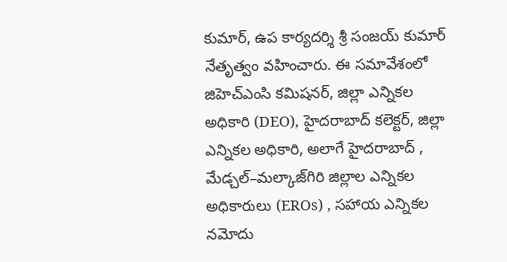కుమార్, ఉప కార్యదర్శి శ్రీ సంజయ్ కుమార్ నేతృత్వం వహించారు. ఈ సమావేశంలో జిహెచ్ఎంసి కమిషనర్, జిల్లా ఎన్నికల అధికారి (DEO), హైదరాబాద్ కలెక్టర్, జిల్లా ఎన్నికల అధికారి, అలాగే హైదరాబాద్ , మేడ్చల్–మల్కాజ్‌గిరి జిల్లాల ఎన్నికల అధికారులు (EROs) , సహాయ ఎన్నికల నమోదు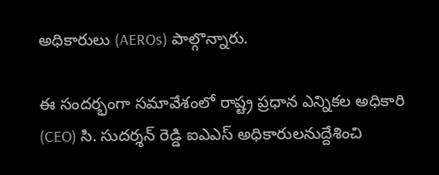అధికారులు (AEROs) పాల్గొన్నారు.

ఈ సందర్భంగా సమావేశంలో రాష్ట్ర ప్రధాన ఎన్నికల అధికారి (CEO) సి. సుదర్శన్ రెడ్డి ఐఎఎస్ అధికారులనుద్దేశించి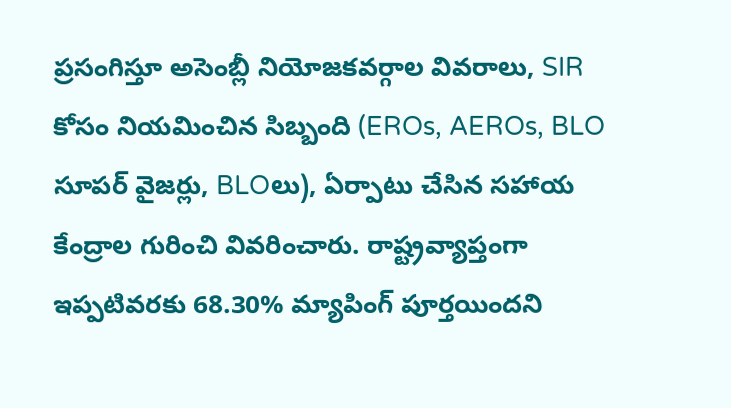ప్రసంగిస్తూ అసెంబ్లీ నియోజకవర్గాల వివరాలు, SIR కోసం నియమించిన సిబ్బంది (EROs, AEROs, BLO సూపర్ వైజర్లు, BLOలు), ఏర్పాటు చేసిన సహాయ కేంద్రాల గురించి వివరించారు. రాష్ట్రవ్యాప్తంగా ఇప్పటివరకు 68.30% మ్యాపింగ్ పూర్తయిందని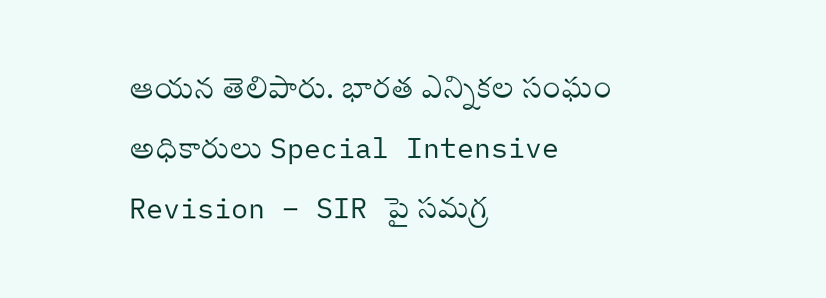ఆయన తెలిపారు. భారత ఎన్నికల సంఘం అధికారులు Special Intensive Revision – SIR పై సమగ్ర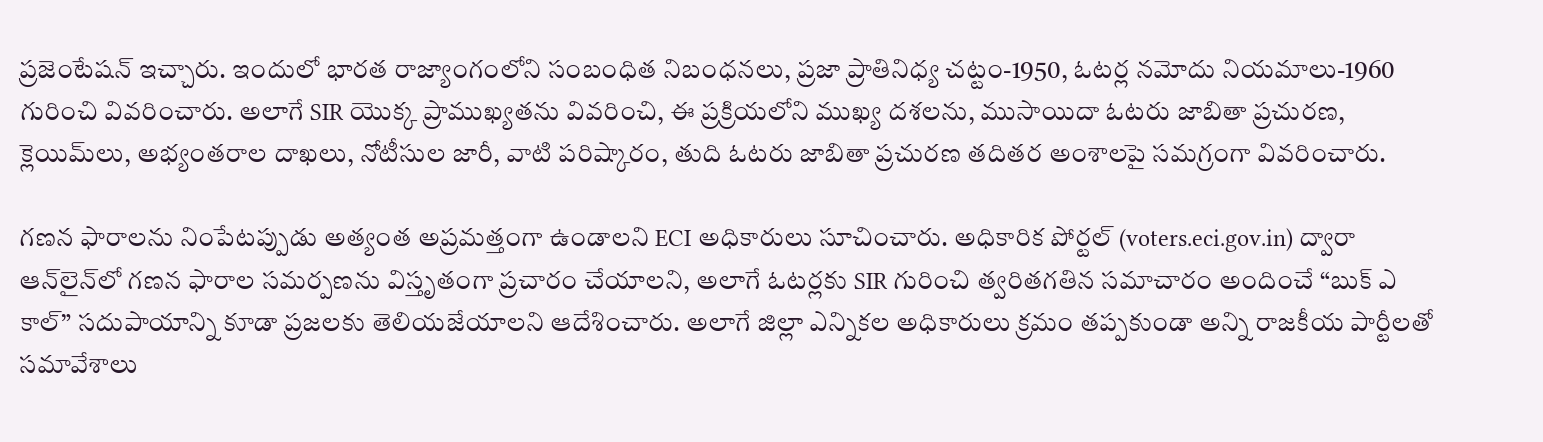ప్రజెంటేషన్ ఇచ్చారు. ఇందులో భారత రాజ్యాంగంలోని సంబంధిత నిబంధనలు, ప్రజా ప్రాతినిధ్య చట్టం-1950, ఓటర్ల నమోదు నియమాలు-1960 గురించి వివరించారు. అలాగే SIR యొక్క ప్రాముఖ్యతను వివరించి, ఈ ప్రక్రియలోని ముఖ్య దశలను, ముసాయిదా ఓటరు జాబితా ప్రచురణ, క్లెయిమ్‌లు, అభ్యంతరాల దాఖలు, నోటీసుల జారీ, వాటి పరిష్కారం, తుది ఓటరు జాబితా ప్రచురణ తదితర అంశాలపై సమగ్రంగా వివరించారు.

గణన ఫారాలను నింపేటప్పుడు అత్యంత అప్రమత్తంగా ఉండాలని ECI అధికారులు సూచించారు. అధికారిక పోర్టల్ (voters.eci.gov.in) ద్వారా ఆన్‌లైన్‌లో గణన ఫారాల సమర్పణను విస్తృతంగా ప్రచారం చేయాలని, అలాగే ఓటర్లకు SIR గురించి త్వరితగతిన సమాచారం అందించే “బుక్ ఎ కాల్” సదుపాయాన్ని కూడా ప్రజలకు తెలియజేయాలని ఆదేశించారు. అలాగే జిల్లా ఎన్నికల అధికారులు క్రమం తప్పకుండా అన్ని రాజకీయ పార్టీలతో సమావేశాలు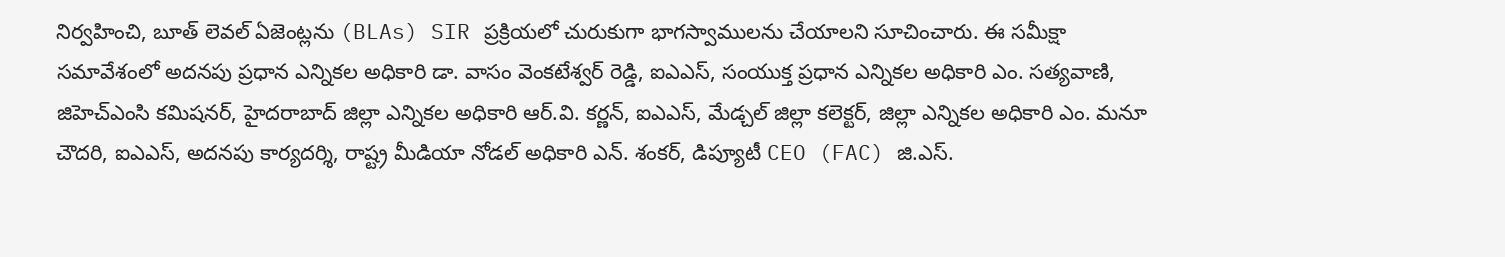నిర్వహించి, బూత్ లెవల్ ఏజెంట్లను (BLAs) SIR ప్రక్రియలో చురుకుగా భాగస్వాములను చేయాలని సూచించారు. ఈ సమీక్షా సమావేశంలో అదనపు ప్రధాన ఎన్నికల అధికారి డా. వాసం వెంకటేశ్వర్ రెడ్డి, ఐఎఎస్, సంయుక్త ప్రధాన ఎన్నికల అధికారి ఎం. సత్యవాణి, జిహెచ్‌ఎంసి కమిషనర్, హైదరాబాద్ జిల్లా ఎన్నికల అధికారి ఆర్.వి. కర్ణన్, ఐఎఎస్, మేడ్చల్ జిల్లా కలెక్టర్, జిల్లా ఎన్నికల అధికారి ఎం. మనూ చౌదరి, ఐఎఎస్, అదనపు కార్యదర్శి, రాష్ట్ర మీడియా నోడల్ అధికారి ఎన్. శంకర్, డిప్యూటీ CEO (FAC) జి.ఎస్.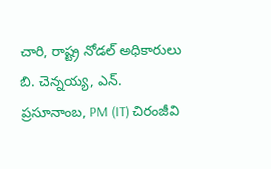చారి, రాష్ట్ర నోడల్ అధికారులు బి. చెన్నయ్య, ఎన్. ప్రసూనాంబ, PM (IT) చిరంజీవి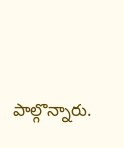పాల్గొన్నారు.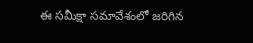ఈ సమీక్షా సమావేశంలో జరిగిన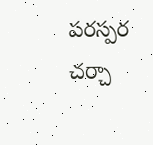పరస్పర చర్చా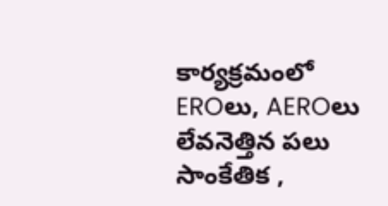కార్యక్రమంలో EROలు, AEROలు లేవనెత్తిన పలు సాంకేతిక ,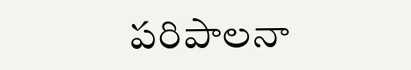పరిపాలనా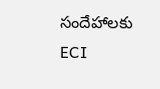సందేహాలకు ECI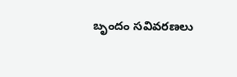బృందం సవివరణలు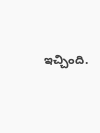ఇచ్చింది.